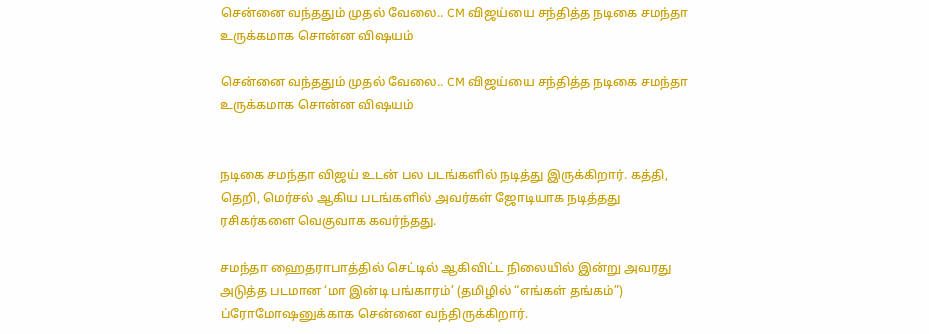சென்னை வந்ததும் முதல் வேலை.. CM விஜய்யை சந்தித்த நடிகை சமந்தா உருக்கமாக சொன்ன விஷயம்

சென்னை வந்ததும் முதல் வேலை.. CM விஜய்யை சந்தித்த நடிகை சமந்தா உருக்கமாக சொன்ன விஷயம்


நடிகை சமந்தா விஜய் உடன் பல படங்களில் நடித்து இருக்கிறார். கத்தி, தெறி, மெர்சல் ஆகிய படங்களில் அவர்கள் ஜோடியாக நடித்தது ரசிகர்களை வெகுவாக கவர்ந்தது.

சமந்தா ஹைதராபாத்தில் செட்டில் ஆகிவிட்ட நிலையில் இன்று அவரது அடுத்த படமான ‘மா இன்டி பங்காரம்’ (தமிழில் “எங்கள் தங்கம்”) ப்ரோமோஷனுக்காக சென்னை வந்திருக்கிறார்.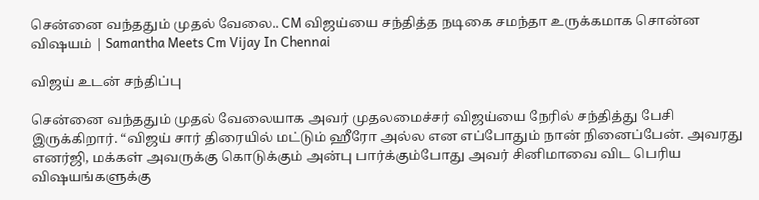சென்னை வந்ததும் முதல் வேலை.. CM விஜய்யை சந்தித்த நடிகை சமந்தா உருக்கமாக சொன்ன விஷயம் | Samantha Meets Cm Vijay In Chennai

விஜய் உடன் சந்திப்பு

சென்னை வந்ததும் முதல் வேலையாக அவர் முதலமைச்சர் விஜய்யை நேரில் சந்தித்து பேசி இருக்கிறார். “விஜய் சார் திரையில் மட்டும் ஹீரோ அல்ல என எப்போதும் நான் நினைப்பேன். அவரது எனர்ஜி, மக்கள் அவருக்கு கொடுக்கும் அன்பு பார்க்கும்போது அவர் சினிமாவை விட பெரிய விஷயங்களுக்கு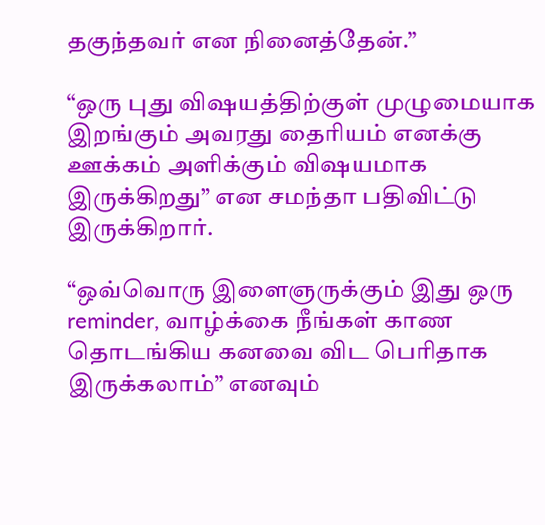தகுந்தவர் என நினைத்தேன்.”

“ஒரு புது விஷயத்திற்குள் முழுமையாக இறங்கும் அவரது தைரியம் எனக்கு ஊக்கம் அளிக்கும் விஷயமாக இருக்கிறது” என சமந்தா பதிவிட்டு இருக்கிறார்.

“ஒவ்வொரு இளைஞருக்கும் இது ஒரு reminder, வாழ்க்கை நீங்கள் காண தொடங்கிய கனவை விட பெரிதாக இருக்கலாம்” எனவும்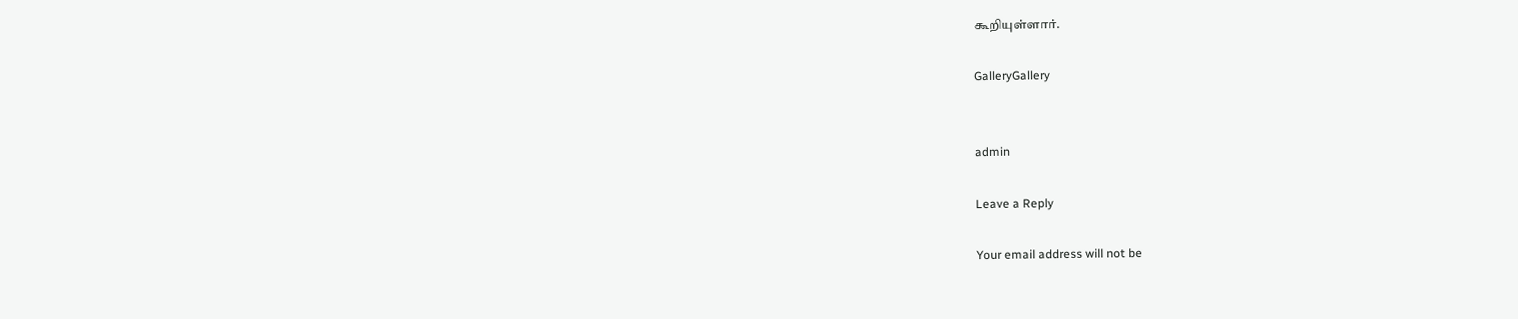கூறியுள்ளார்.

GalleryGallery


admin

Leave a Reply

Your email address will not be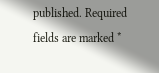published. Required fields are marked *